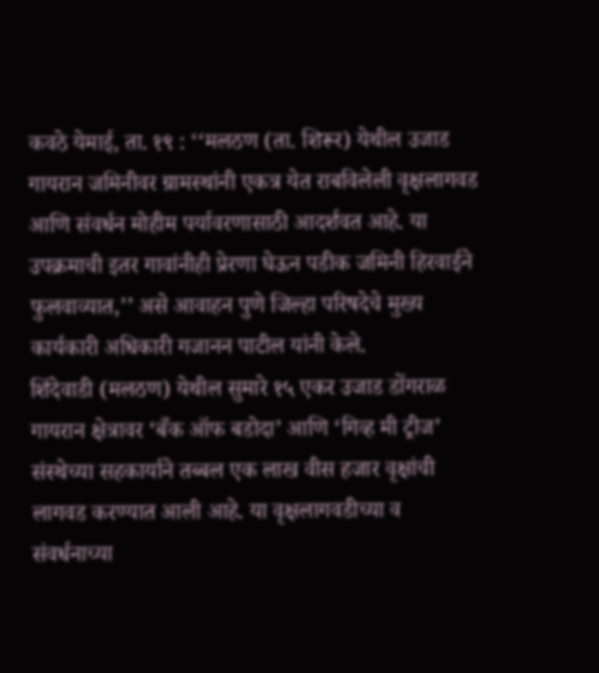कवठे येमाई, ता. १९ : ‘‘मलठण (ता. शिरूर) येथील उजाड गायरान जमिनीवर ग्रामस्थांनी एकत्र येत राबविलेली वृक्षलागवड आणि संवर्धन मोहीम पर्यावरणासाठी आदर्शवत आहे. या उपक्रमाची इतर गावांनीही प्रेरणा घेऊन पडीक जमिनी हिरवाईने फुलवाव्यात,’’ असे आवाहन पुणे जिल्हा परिषदेचे मुख्य कार्यकारी अधिकारी गजानन पाटील यांनी केले.
शिंदेवाडी (मलठण) येथील सुमारे १५ एकर उजाड डोंगराळ गायरान क्षेत्रावर ‘बँक ऑफ बडोदा’ आणि ‘गिव्ह मी ट्रीज’ संस्थेच्या सहकार्याने तब्बल एक लाख वीस हजार वृक्षांची लागवड करण्यात आली आहे. या वृक्षलागवडीच्या व संवर्धनाच्या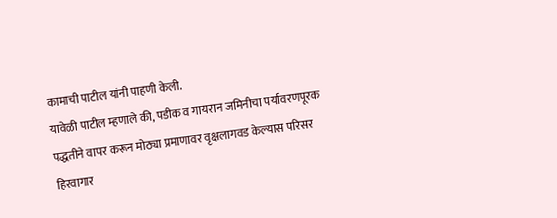कामाची पाटील यांनी पाहणी केली.
यावेळी पाटील म्हणाले की, पडीक व गायरान जमिनीचा पर्यावरणपूरक पद्धतीने वापर करून मोठ्या प्रमाणावर वृक्षलागवड केल्यास परिसर हिरवागार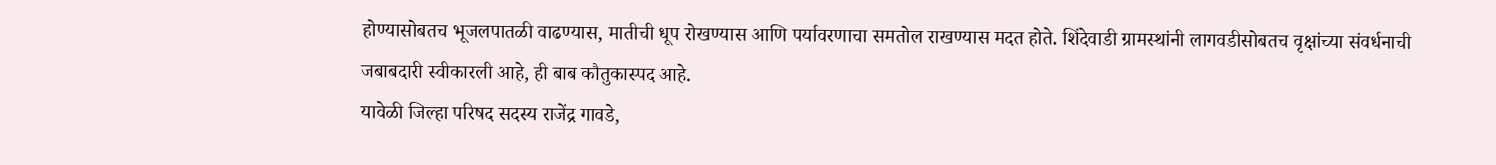होण्यासोबतच भूजलपातळी वाढण्यास, मातीची धूप रोखण्यास आणि पर्यावरणाचा समतोल राखण्यास मदत होते. शिंदेवाडी ग्रामस्थांनी लागवडीसोबतच वृक्षांच्या संवर्धनाची जबाबदारी स्वीकारली आहे, ही बाब कौतुकास्पद आहे.
यावेळी जिल्हा परिषद सदस्य राजेंद्र गावडे,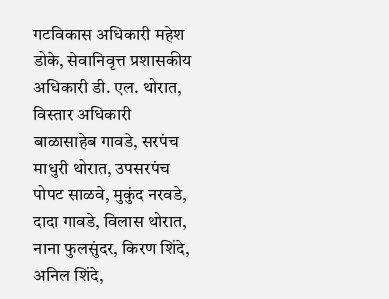गटविकास अधिकारी महेश डोके, सेवानिवृत्त प्रशासकीय अधिकारी डी. एल. थोरात, विस्तार अधिकारी बाळासाहेब गावडे, सरपंच माधुरी थोरात, उपसरपंच पोपट साळवे, मुकुंद नरवडे, दादा गावडे, विलास थोरात, नाना फुलसुंदर, किरण शिंदे, अनिल शिंदे,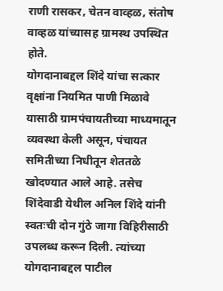राणी रासकर, चेतन वाव्हळ, संतोष वाव्हळ यांच्यासह ग्रामस्थ उपस्थित होते.
योगदानाबद्दल शिंदे यांचा सत्कार
वृक्षांना नियमित पाणी मिळावे यासाठी ग्रामपंचायतीच्या माध्यमातून व्यवस्था केली असून, पंचायत समितीच्या निधीतून शेततळे खोदण्यात आले आहे. तसेच शिंदेवाडी येथील अनिल शिंदे यांनी स्वतःची दोन गुंठे जागा विहिरीसाठी उपलब्ध करून दिली. त्यांच्या योगदानाबद्दल पाटील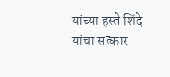यांच्या हस्ते शिंदे यांचा सत्कार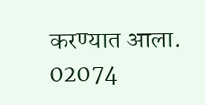करण्यात आला.
02074